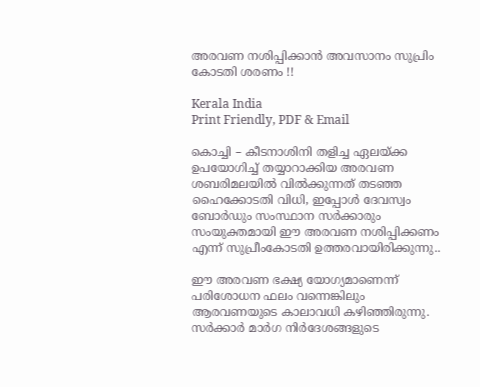അരവണ നശിപ്പിക്കാൻ അവസാനം സുപ്രിം കോടതി ശരണം !!

Kerala India
Print Friendly, PDF & Email

കൊച്ചി – കീടനാശിനി തളിച്ച ഏലയ്ക്ക ഉപയോഗിച്ച്‌ തയ്യാറാക്കിയ അരവണ ശബരിമലയിൽ വിൽക്കുന്നത് തടഞ്ഞ ഹൈക്കോടതി വിധി, ഇപ്പോൾ ദേവസ്വം ബോർഡും സംസ്ഥാന സർക്കാരും സംയുക്തമായി ഈ അരവണ നശിപ്പിക്കണം എന്ന് സുപ്രീംകോടതി ഉത്തരവായിരിക്കുന്നു..

ഈ അരവണ ഭക്ഷ്യ യോഗ്യമാണെന്ന് പരിശോധന ഫലം വന്നെങ്കിലും ആരവണയുടെ കാലാവധി കഴിഞ്ഞിരുന്നു. സർക്കാർ മാർഗ നിർദേശങ്ങളുടെ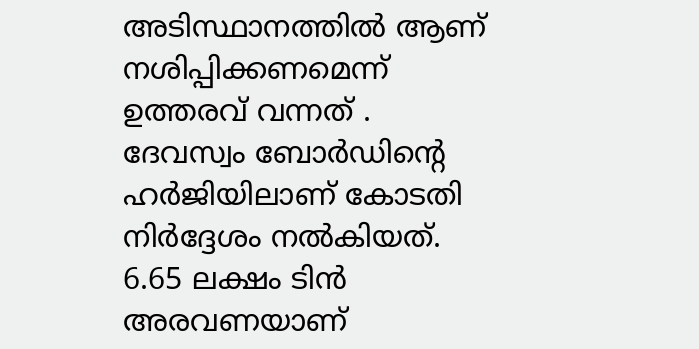അടിസ്ഥാനത്തിൽ ആണ് നശിപ്പിക്കണമെന്ന് ഉത്തരവ് വന്നത് . ദേവസ്വം ബോർഡിൻ്റെ ഹർജിയിലാണ് കോടതി നിർദ്ദേശം നൽകിയത്. 6.65 ലക്ഷം ടിൻ അരവണയാണ്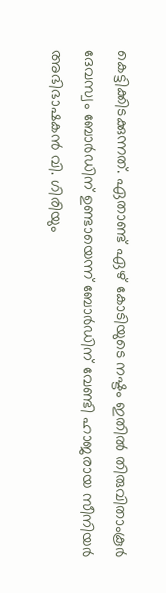കെട്ടിക്കിടക്കുന്നത്. ഏതാണ്ട് ഏഴ് കോടിയുടെ നഷ്ടം ഇതിൽ തിരുവിതാംകൂർ ദേവസ്വം ബോർഡിന് ഉണ്ടായെന്ന് ബോർഡിന് വേണ്ടി ഹാജരായ സീനിയർ അഭിഭാഷകൻ വി. ഗിരിയും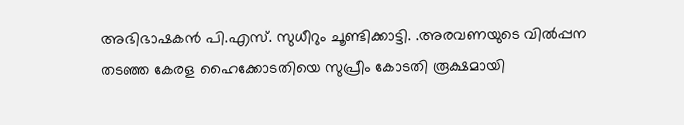അഭിഭാഷകൻ പി.എസ്. സുധീറും ചൂണ്ടിക്കാട്ടി. .അരവണയുടെ വിൽപ്പന തടഞ്ഞ കേരള ഹൈക്കോടതിയെ സുപ്രീം കോടതി രൂക്ഷമായി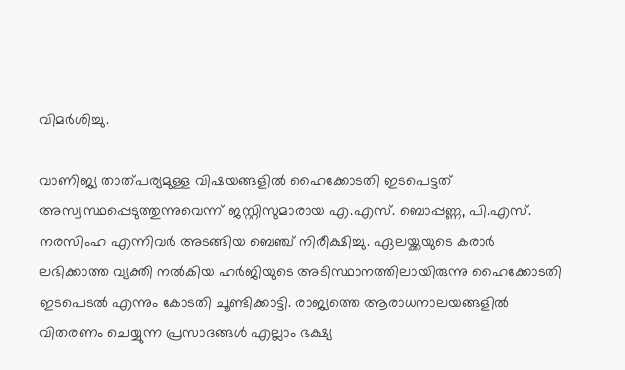വിമർശിച്ചു.

വാണിജ്യ താത്പര്യമുള്ള വിഷയങ്ങളിൽ ഹൈക്കോടതി ഇടപെട്ടത് അസ്വസ്ഥപ്പെടുത്തുന്നുവെന്ന് ജസ്റ്റിസുമാരായ എ.എസ്. ബൊപ്പണ്ണ, പി.എസ്. നരസിംഹ എന്നിവർ അടങ്ങിയ ബെഞ്ച് നിരീക്ഷിച്ചു. ഏലയ്ക്കയുടെ കരാർ ലഭിക്കാത്ത വ്യക്തി നൽകിയ ഹർജിയുടെ അടിസ്ഥാനത്തിലായിരുന്നു ഹൈക്കോടതി ഇടപെടൽ എന്നും കോടതി ചൂണ്ടിക്കാട്ടി. രാജ്യത്തെ ആരാധനാലയങ്ങളിൽ വിതരണം ചെയ്യുന്ന പ്രസാദങ്ങൾ എല്ലാം ഭക്ഷ്യ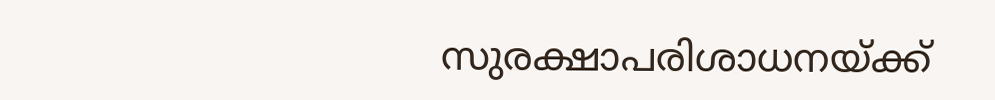സുരക്ഷാപരിശാധനയ്ക്ക്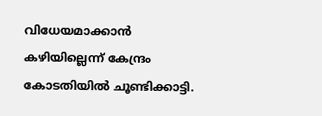വിധേയമാക്കാൻ കഴിയില്ലെന്ന് കേന്ദ്രം കോടതിയിൽ ചൂണ്ടിക്കാട്ടി.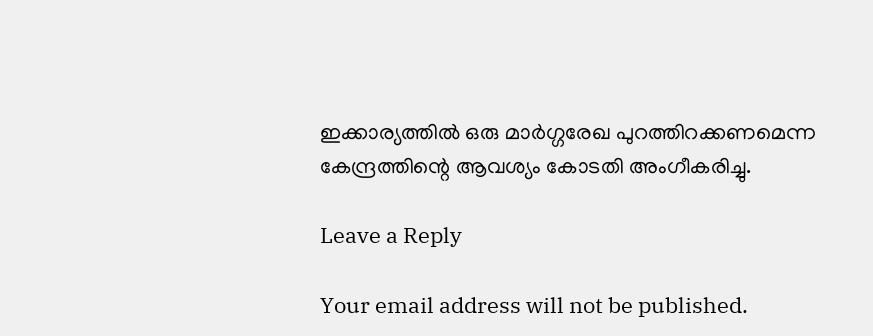ഇക്കാര്യത്തിൽ ഒരു മാർഗ്ഗരേഖ പുറത്തിറക്കണമെന്ന കേന്ദ്രത്തിന്റെ ആവശ്യം കോടതി അംഗീകരിച്ചു.

Leave a Reply

Your email address will not be published.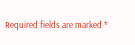Required fields are marked *